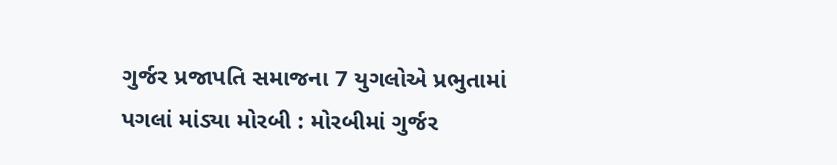ગુર્જર પ્રજાપતિ સમાજના 7 યુગલોએ પ્રભુતામાં પગલાં માંડ્યા મોરબી : મોરબીમાં ગુર્જર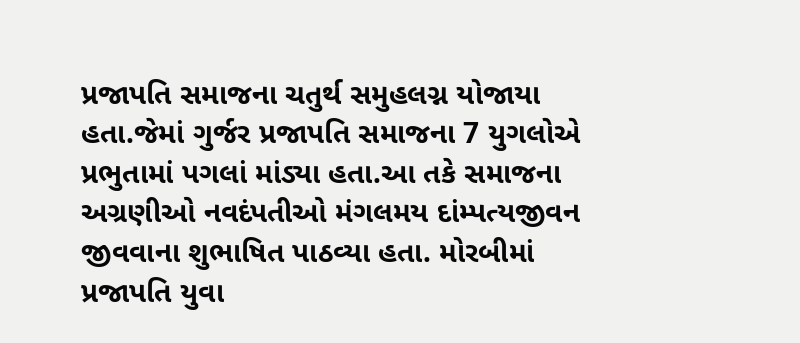પ્રજાપતિ સમાજના ચતુર્થ સમુહલગ્ન યોજાયા હતા.જેમાં ગુર્જર પ્રજાપતિ સમાજના 7 યુગલોએ પ્રભુતામાં પગલાં માંડ્યા હતા.આ તકે સમાજના અગ્રણીઓ નવદંપતીઓ મંગલમય દાંમ્પત્યજીવન જીવવાના શુભાષિત પાઠવ્યા હતા. મોરબીમાં પ્રજાપતિ યુવા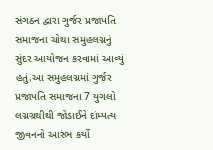સંગઠન દ્વારા ગુર્જર પ્રજાપતિ સમાજના ચોથા સમુહલગ્નનું સુંદર આયોજન કરવામાં આવ્યું હતું.આ સમુહલગ્નમાં ગુર્જર પ્રજાપતિ સમાજના 7 યુગલો લગ્નગ્રથીથી જોડાઈને દાંમ્પત્ય જીવનનો આરંભ કર્યો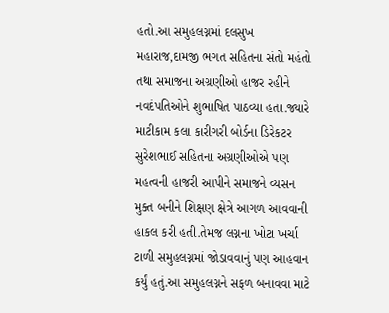હતો.આ સમુહલગ્નમાં દલસુખ મહારાજ,દામજી ભગત સહિતના સંતો મહંતો તથા સમાજના અગ્રણીઓ હાજર રહીને નવદંપતિઓને શુભાષિત પાઠવ્યા હતા.જ્યારે માટીકામ કલા કારીગરી બોર્ડના ડિરેકટર સુરેશભાઈ સહિતના અગ્રણીઓએ પણ મહત્વની હાજરી આપીને સમાજને વ્યસન મુક્ત બનીને શિક્ષણ ક્ષેત્રે આગળ આવવાની હાકલ કરી હતી.તેમજ લગ્નના ખોટા ખર્ચા ટાળી સમુહલગ્નમાં જોડાવવાનું પણ આહવાન કર્યું હતું.આ સમુહલગ્નને સફળ બનાવવા માટે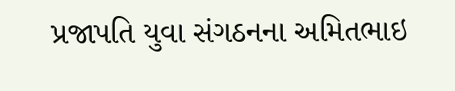પ્રજાપતિ યુવા સંગઠનના અમિતભાઇ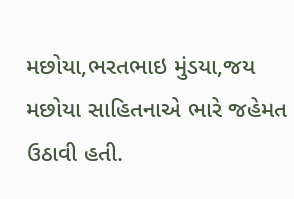મછોયા,ભરતભાઇ મુંડયા,જય મછોયા સાહિતનાએ ભારે જહેમત ઉઠાવી હતી.